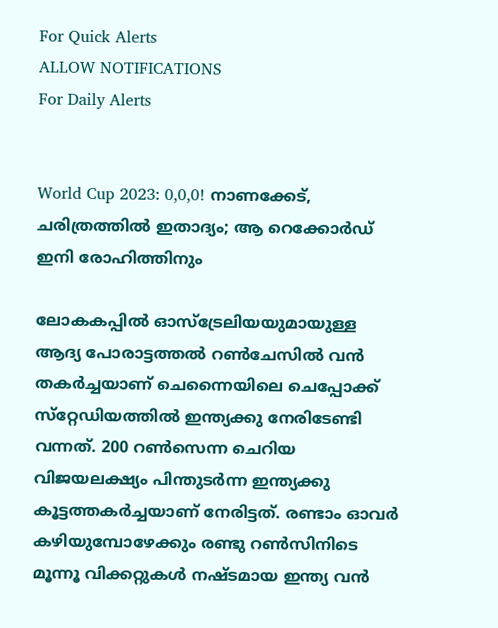For Quick Alerts
ALLOW NOTIFICATIONS
For Daily Alerts


World Cup 2023: 0,0,0! നാണക്കേട്, ചരിത്രത്തില്‍ ഇതാദ്യം; ആ റെക്കോര്‍ഡ് ഇനി രോഹിത്തിനും

ലോകകപ്പില്‍ ഓസ്‌ട്രേലിയയുമായുള്ള ആദ്യ പോരാട്ടത്തല്‍ റണ്‍ചേസില്‍ വന്‍ തകര്‍ച്ചയാണ് ചെന്നൈയിലെ ചെപ്പോക്ക് സ്‌റ്റേഡിയത്തില്‍ ഇന്ത്യക്കു നേരിടേണ്ടി വന്നത്. 200 റണ്‍സെന്ന ചെറിയ വിജയലക്ഷ്യം പിന്തുടര്‍ന്ന ഇന്ത്യക്കു കൂട്ടത്തകര്‍ച്ചയാണ് നേരിട്ടത്. രണ്ടാം ഓവര്‍ കഴിയുമ്പോഴേക്കും രണ്ടു റണ്‍സിനിടെ മൂന്നൂ വിക്കറ്റുകള്‍ നഷ്ടമായ ഇന്ത്യ വന്‍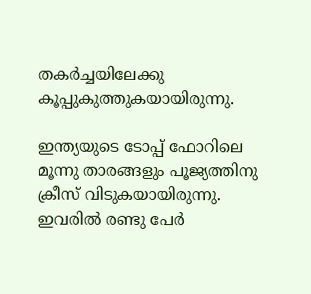തകര്‍ച്ചയിലേക്കു കൂപ്പുകുത്തുകയായിരുന്നു.

ഇന്ത്യയുടെ ടോപ്പ് ഫോറിലെ മൂന്നു താരങ്ങളും പൂജ്യത്തിനു ക്രീസ് വിടുകയായിരുന്നു. ഇവരില്‍ രണ്ടു പേര്‍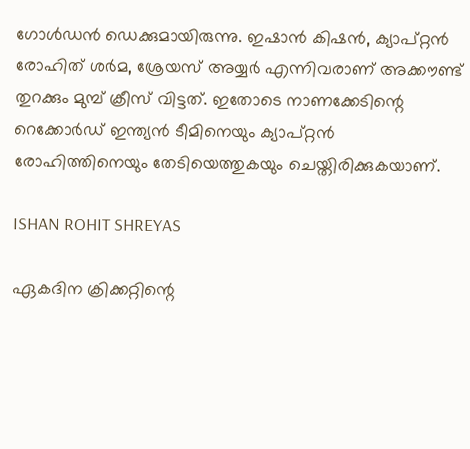ഗോള്‍ഡന്‍ ഡെക്കുമായിരുന്നു. ഇഷാന്‍ കിഷന്‍, ക്യാപ്റ്റന്‍ രോഹിത് ശര്‍മ, ശ്രേയസ് അയ്യര്‍ എന്നിവരാണ് അക്കൗണ്ട് തുറക്കും മുമ്പ് ക്രീസ് വിട്ടത്. ഇതോടെ നാണക്കേടിന്റെ റെക്കോര്‍ഡ് ഇന്ത്യന്‍ ടീമിനെയും ക്യാപ്റ്റന്‍ രോഹിത്തിനെയും തേടിയെത്തുകയും ചെയ്തിരിക്കുകയാണ്.

ISHAN ROHIT SHREYAS

ഏകദിന ക്രിക്കറ്റിന്റെ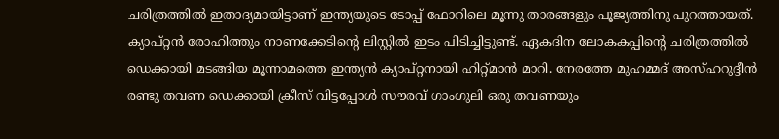ചരിത്രത്തില്‍ ഇതാദ്യമായിട്ടാണ് ഇന്ത്യയുടെ ടോപ്പ് ഫോറിലെ മൂന്നു താരങ്ങളും പൂജ്യത്തിനു പുറത്തായത്. ക്യാപ്റ്റന്‍ രോഹിത്തും നാണക്കേടിന്റെ ലിസ്റ്റില്‍ ഇടം പിടിച്ചിട്ടുണ്ട്. ഏകദിന ലോകകപ്പിന്റെ ചരിത്രത്തില്‍ ഡെക്കായി മടങ്ങിയ മൂന്നാമത്തെ ഇന്ത്യന്‍ ക്യാപ്റ്റനായി ഹിറ്റ്മാന്‍ മാറി. നേരത്തേ മുഹമ്മദ് അസ്ഹറുദ്ദീന്‍ രണ്ടു തവണ ഡെക്കായി ക്രീസ് വിട്ടപ്പോള്‍ സൗരവ് ഗാംഗുലി ഒരു തവണയും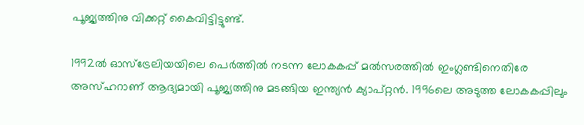പൂജ്യത്തിനു വിക്കറ്റ് കൈവിട്ടിട്ടുണ്ട്.

1992ല്‍ ഓസ്‌ട്രേലിയയിലെ പെര്‍ത്തില്‍ നടന്ന ലോകകപ്പ് മല്‍സരത്തില്‍ ഇംഗ്ലണ്ടിനെതിരേ അസ്ഹറാണ് ആദ്യമായി പൂജ്യത്തിനു മടങ്ങിയ ഇന്ത്യന്‍ ക്യാപ്റ്റന്‍. 1996ലെ അടുത്ത ലോകകപ്പിലും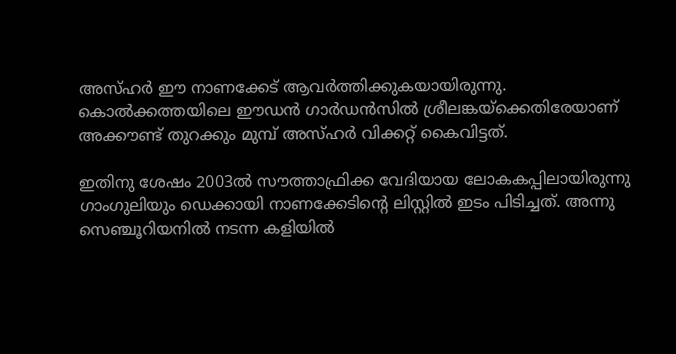അസ്ഹര്‍ ഈ നാണക്കേട് ആവര്‍ത്തിക്കുകയായിരുന്നു. കൊല്‍ക്കത്തയിലെ ഈഡന്‍ ഗാര്‍ഡന്‍സില്‍ ശ്രീലങ്കയ്‌ക്കെതിരേയാണ് അക്കൗണ്ട് തുറക്കും മുമ്പ് അസ്ഹര്‍ വിക്കറ്റ് കൈവിട്ടത്.

ഇതിനു ശേഷം 2003ല്‍ സൗത്താഫ്രിക്ക വേദിയായ ലോകകപ്പിലായിരുന്നു ഗാംഗുലിയും ഡെക്കായി നാണക്കേടിന്റെ ലിസ്റ്റില്‍ ഇടം പിടിച്ചത്. അന്നു സെഞ്ചൂറിയനില്‍ നടന്ന കളിയില്‍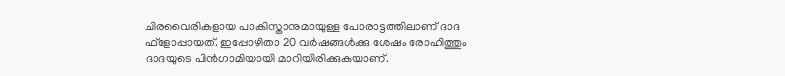ചിരവൈരികളായ പാകിസ്താനുമായുള്ള പോരാട്ടത്തിലാണ് ദാദ ഫ്‌ളോപ്പായത്. ഇപ്പോഴിതാ 20 വര്‍ഷങ്ങള്‍ക്കു ശേഷം രോഹിത്തും ദാദയുടെ പിന്‍ഗാമിയായി മാറിയിരിക്കുകയാണ്.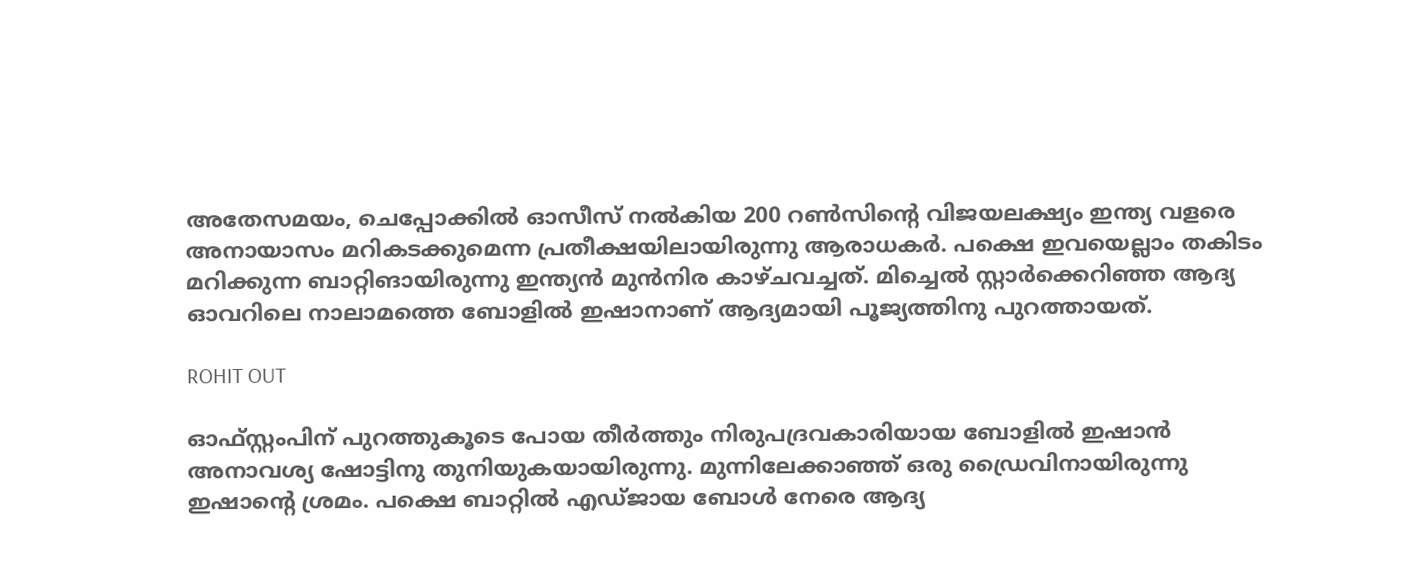അതേസമയം, ചെപ്പോക്കില്‍ ഓസീസ് നല്‍കിയ 200 റണ്‍സിന്റെ വിജയലക്ഷ്യം ഇന്ത്യ വളരെ അനായാസം മറികടക്കുമെന്ന പ്രതീക്ഷയിലായിരുന്നു ആരാധകര്‍. പക്ഷെ ഇവയെല്ലാം തകിടം മറിക്കുന്ന ബാറ്റിങായിരുന്നു ഇന്ത്യന്‍ മുന്‍നിര കാഴ്ചവച്ചത്. മിച്ചെല്‍ സ്റ്റാര്‍ക്കെറിഞ്ഞ ആദ്യ ഓവറിലെ നാലാമത്തെ ബോളില്‍ ഇഷാനാണ് ആദ്യമായി പൂജ്യത്തിനു പുറത്തായത്.

ROHIT OUT

ഓഫ്‌സ്റ്റംപിന് പുറത്തുകൂടെ പോയ തീര്‍ത്തും നിരുപദ്രവകാരിയായ ബോളില്‍ ഇഷാന്‍ അനാവശ്യ ഷോട്ടിനു തുനിയുകയായിരുന്നു. മുന്നിലേക്കാഞ്ഞ് ഒരു ഡ്രൈവിനായിരുന്നു ഇഷാന്റെ ശ്രമം. പക്ഷെ ബാറ്റില്‍ എഡ്ജായ ബോള്‍ നേരെ ആദ്യ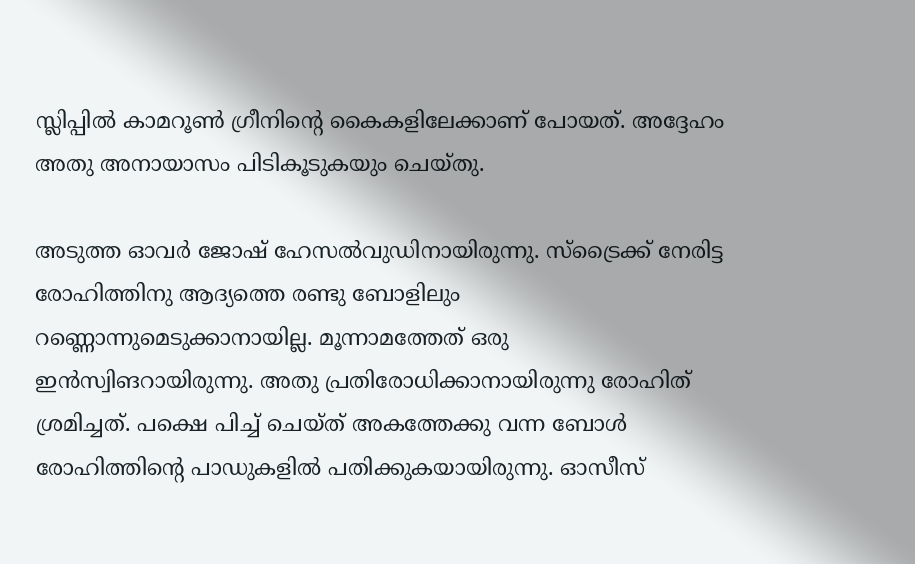സ്ലിപ്പില്‍ കാമറൂണ്‍ ഗ്രീനിന്റെ കൈകളിലേക്കാണ് പോയത്. അദ്ദേഹം അതു അനായാസം പിടികൂടുകയും ചെയ്തു.

അടുത്ത ഓവര്‍ ജോഷ് ഹേസല്‍വുഡിനായിരുന്നു. സ്‌ട്രൈക്ക് നേരിട്ട രോഹിത്തിനു ആദ്യത്തെ രണ്ടു ബോളിലും റണ്ണൊന്നുമെടുക്കാനായില്ല. മൂന്നാമത്തേത് ഒരു ഇന്‍സ്വിങറായിരുന്നു. അതു പ്രതിരോധിക്കാനായിരുന്നു രോഹിത് ശ്രമിച്ചത്. പക്ഷെ പിച്ച് ചെയ്ത് അകത്തേക്കു വന്ന ബോള്‍ രോഹിത്തിന്റെ പാഡുകളില്‍ പതിക്കുകയായിരുന്നു. ഓസീസ്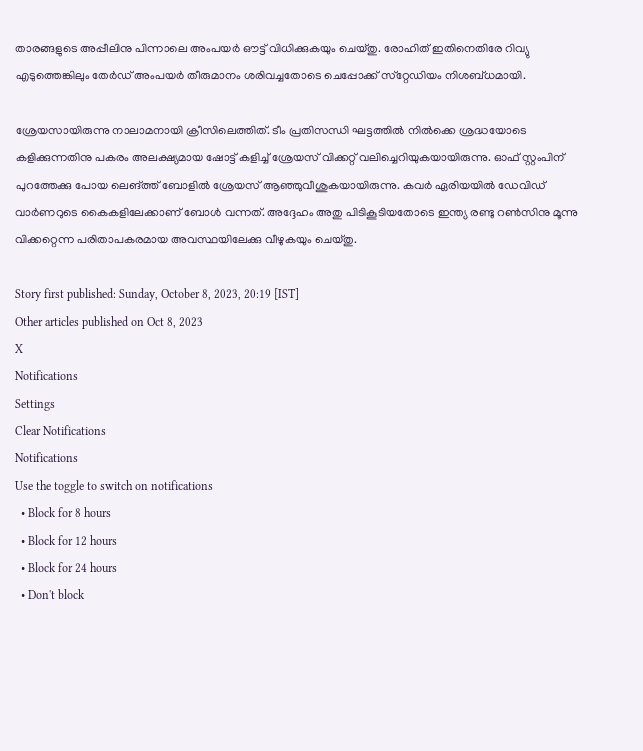താരങ്ങളുടെ അപ്പീലിനു പിന്നാലെ അംപയര്‍ ഔട്ട് വിധിക്കുകയും ചെയ്തു. രോഹിത് ഇതിനെതിരേ റിവ്യു എടുത്തെങ്കിലും തേര്‍ഡ് അംപയര്‍ തീരുമാനം ശരിവച്ചതോടെ ചെപ്പോക്ക് സ്‌റ്റേഡിയം നിശബ്ധമായി.

ശ്രേയസായിരുന്നു നാലാമനായി ക്രീസിലെത്തിത്. ടീം പ്രതിസന്ധി ഘട്ടത്തില്‍ നില്‍ക്കെ ശ്രദ്ധയോടെ കളിക്കുന്നതിനു പകരം അലക്ഷ്യമായ ഷോട്ട് കളിച്ച് ശ്രേയസ് വിക്കറ്റ് വലിച്ചെറിയുകയായിരുന്നു. ഓഫ് സ്റ്റംപിന് പുറത്തേക്കു പോയ ലെങ്ത്ത് ബോളില്‍ ശ്രേയസ് ആഞ്ഞുവീശുകയായിരുന്നു. കവര്‍ ഏരിയയില്‍ ഡേവിഡ് വാര്‍ണറുടെ കൈകളിലേക്കാണ് ബോള്‍ വന്നത്. അദ്ദേഹം അതു പിടികൂടിയതോടെ ഇന്ത്യ രണ്ടു റണ്‍സിനു മൂന്നു വിക്കറ്റെന്ന പരിതാപകരമായ അവസ്ഥയിലേക്കു വീഴുകയും ചെയ്തു.

Story first published: Sunday, October 8, 2023, 20:19 [IST]
Other articles published on Oct 8, 2023
X
Notifications
Settings
Clear Notifications
Notifications
Use the toggle to switch on notifications
  • Block for 8 hours
  • Block for 12 hours
  • Block for 24 hours
  • Don't block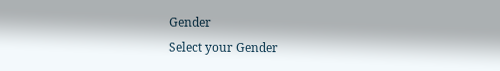Gender
Select your Gender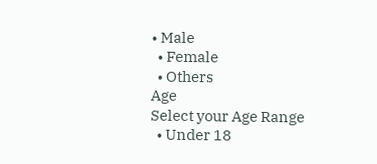• Male
  • Female
  • Others
Age
Select your Age Range
  • Under 18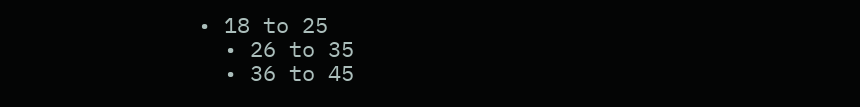• 18 to 25
  • 26 to 35
  • 36 to 45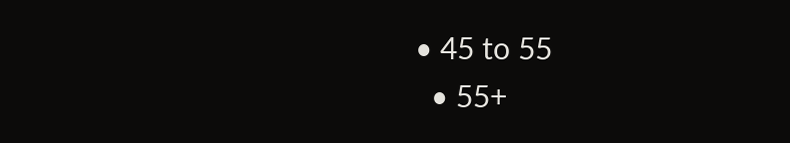• 45 to 55
  • 55+